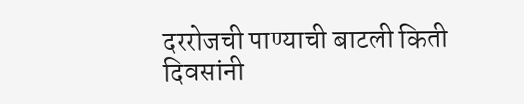दररोजची पाण्याची बाटली किती दिवसांनी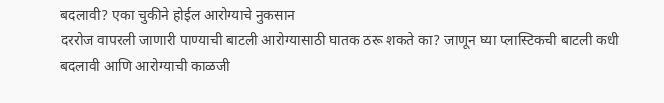बदलावी? एका चुकीने होईल आरोग्याचे नुकसान
दररोज वापरली जाणारी पाण्याची बाटली आरोग्यासाठी घातक ठरू शकते का? जाणून घ्या प्लास्टिकची बाटली कधी बदलावी आणि आरोग्याची काळजी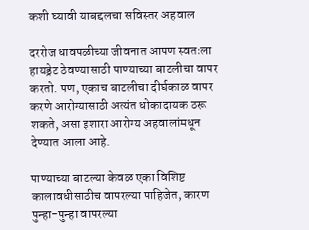कशी घ्यावी याबद्दलचा सविस्तर अहवाल

दररोज धावपळीच्या जीवनात आपण स्वतःला हायड्रेट ठेवण्यासाठी पाण्याच्या बाटलीचा वापर करतो. पण, एकाच बाटलीचा दीर्घकाळ वापर करणे आरोग्यासाठी अत्यंत धोकादायक ठरू शकते, असा इशारा आरोग्य अहवालांमधून देण्यात आला आहे.

पाण्याच्या बाटल्या केवळ एका विशिष्ट कालावधीसाठीच वापरल्या पाहिजेत, कारण पुन्हा-पुन्हा वापरल्या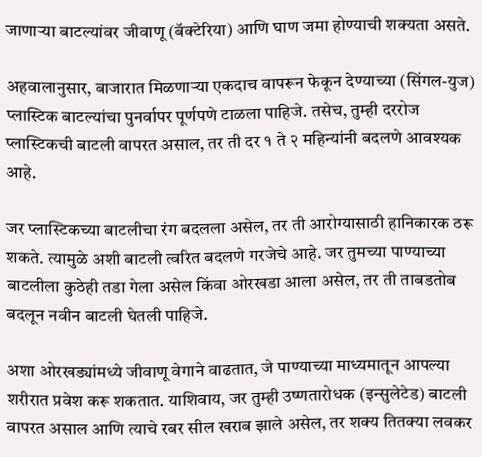जाणाऱ्या बाटल्यांवर जीवाणू (बॅक्टेरिया) आणि घाण जमा होण्याची शक्यता असते.

अहवालानुसार, बाजारात मिळणाऱ्या एकदाच वापरून फेकून देण्याच्या (सिंगल-युज) प्लास्टिक बाटल्यांचा पुनर्वापर पूर्णपणे टाळला पाहिजे. तसेच, तुम्ही दररोज प्लास्टिकची बाटली वापरत असाल, तर ती दर १ ते २ महिन्यांनी बदलणे आवश्यक आहे.

जर प्लास्टिकच्या बाटलीचा रंग बदलला असेल, तर ती आरोग्यासाठी हानिकारक ठरू शकते. त्यामुळे अशी बाटली त्वरित बदलणे गरजेचे आहे. जर तुमच्या पाण्याच्या बाटलीला कुठेही तडा गेला असेल किंवा ओरखडा आला असेल, तर ती ताबडतोब बदलून नवीन बाटली घेतली पाहिजे.

अशा ओरखड्यांमध्ये जीवाणू वेगाने वाढतात, जे पाण्याच्या माध्यमातून आपल्या शरीरात प्रवेश करू शकतात. याशिवाय, जर तुम्ही उष्णतारोधक (इन्सुलेटेड) बाटली वापरत असाल आणि त्याचे रबर सील खराब झाले असेल, तर शक्य तितक्या लवकर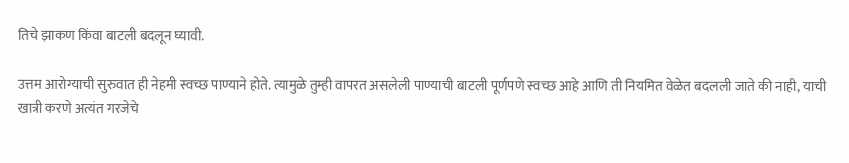तिचे झाकण किंवा बाटली बदलून घ्यावी.

उत्तम आरोग्याची सुरुवात ही नेहमी स्वच्छ पाण्याने होते. त्यामुळे तुम्ही वापरत असलेली पाण्याची बाटली पूर्णपणे स्वच्छ आहे आणि ती नियमित वेळेत बदलली जाते की नाही, याची खात्री करणे अत्यंत गरजेचे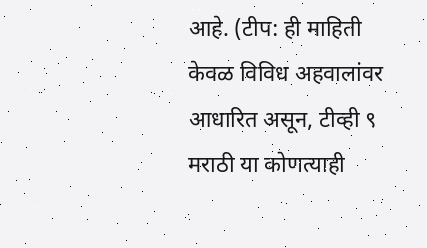आहे. (टीप: ही माहिती केवळ विविध अहवालांवर आधारित असून, टीव्ही ९ मराठी या कोणत्याही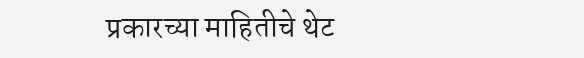प्रकारच्या माहितीचे थेट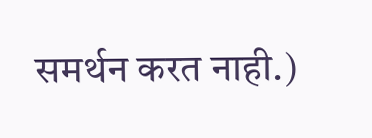समर्थन करत नाही.)